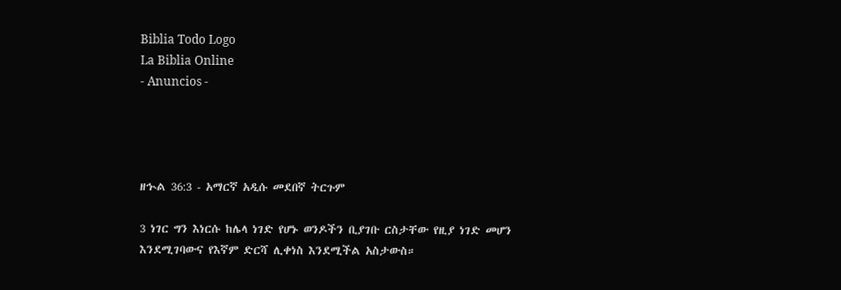Biblia Todo Logo
La Biblia Online
- Anuncios -




ዘኍል 36:3 - አማርኛ አዲሱ መደበኛ ትርጉም

3 ነገር ግን እነርሱ ከሌላ ነገድ የሆኑ ወንዶችን ቢያገቡ ርስታቸው የዚያ ነገድ መሆን እንደሚገባውና የእኛም ድርሻ ሊቀነስ እንደሚችል አስታውስ።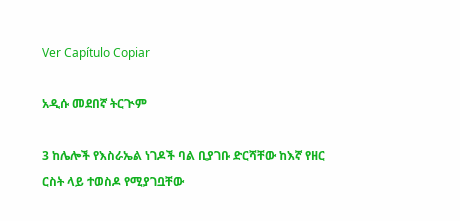Ver Capítulo Copiar

አዲሱ መደበኛ ትርጒም

3 ከሌሎች የእስራኤል ነገዶች ባል ቢያገቡ ድርሻቸው ከእኛ የዘር ርስት ላይ ተወስዶ የሚያገቧቸው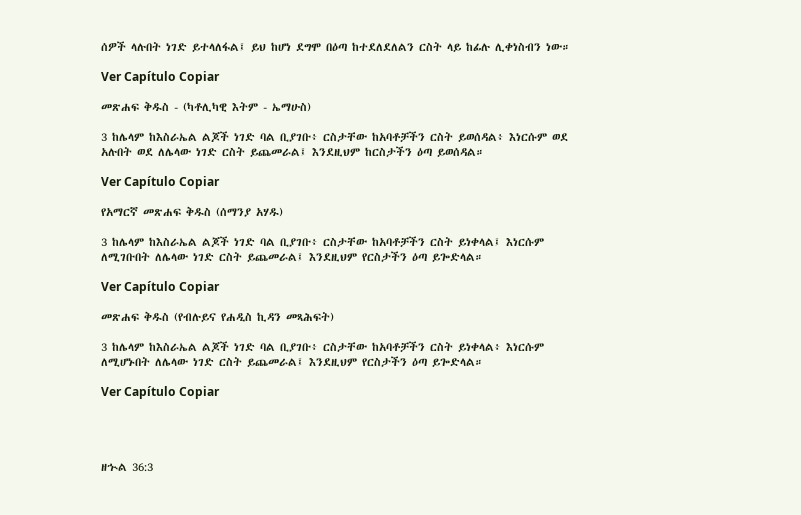ሰዎች ላሉበት ነገድ ይተላለፋል፤ ይህ ከሆነ ደግሞ በዕጣ ከተደለደለልን ርስት ላይ ከፊሉ ሊቀነስብን ነው።

Ver Capítulo Copiar

መጽሐፍ ቅዱስ - (ካቶሊካዊ እትም - ኤማሁስ)

3 ከሌላም ከእስራኤል ልጆች ነገድ ባል ቢያገቡ፥ ርስታቸው ከአባቶቻችን ርስት ይወሰዳል፥ እነርሱም ወደ አሉበት ወደ ለሌላው ነገድ ርስት ይጨመራል፤ እንደዚህም ከርስታችን ዕጣ ይወሰዳል።

Ver Capítulo Copiar

የአማርኛ መጽሐፍ ቅዱስ (ሰማንያ አሃዱ)

3 ከሌላም ከእስራኤል ልጆች ነገድ ባል ቢያገቡ፥ ርስታቸው ከአባቶቻችን ርስት ይነቀላል፤ እነርሱም ለሚገቡበት ለሌላው ነገድ ርስት ይጨመራል፤ እንደዚህም የርስታችን ዕጣ ይጐድላል።

Ver Capítulo Copiar

መጽሐፍ ቅዱስ (የብሉይና የሐዲስ ኪዳን መጻሕፍት)

3 ከሌላም ከእስራኤል ልጆች ነገድ ባል ቢያገቡ፥ ርስታቸው ከአባቶቻችን ርስት ይነቀላል፥ እነርሱም ለሚሆኑበት ለሌላው ነገድ ርስት ይጨመራል፤ እንደዚህም የርስታችን ዕጣ ይጐድላል።

Ver Capítulo Copiar




ዘኍል 36:3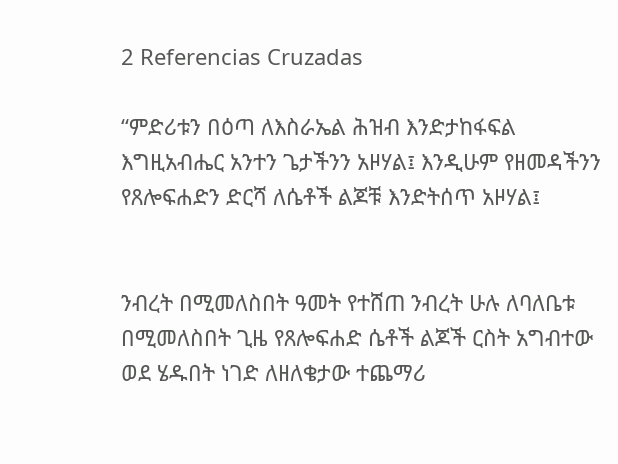2 Referencias Cruzadas

“ምድሪቱን በዕጣ ለእስራኤል ሕዝብ እንድታከፋፍል እግዚአብሔር አንተን ጌታችንን አዞሃል፤ እንዲሁም የዘመዳችንን የጸሎፍሐድን ድርሻ ለሴቶች ልጆቹ እንድትሰጥ አዞሃል፤


ንብረት በሚመለስበት ዓመት የተሸጠ ንብረት ሁሉ ለባለቤቱ በሚመለስበት ጊዜ የጸሎፍሐድ ሴቶች ልጆች ርስት አግብተው ወደ ሄዱበት ነገድ ለዘለቄታው ተጨማሪ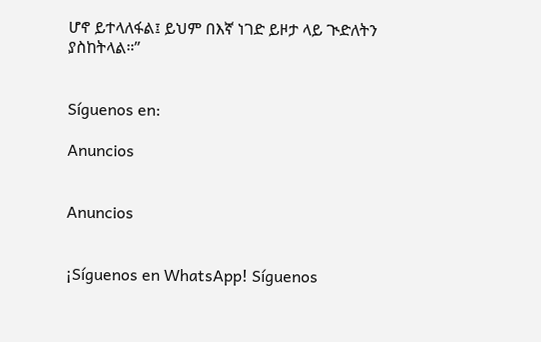ሆኖ ይተላለፋል፤ ይህም በእኛ ነገድ ይዞታ ላይ ጒድለትን ያስከትላል።”


Síguenos en:

Anuncios


Anuncios


¡Síguenos en WhatsApp! Síguenos